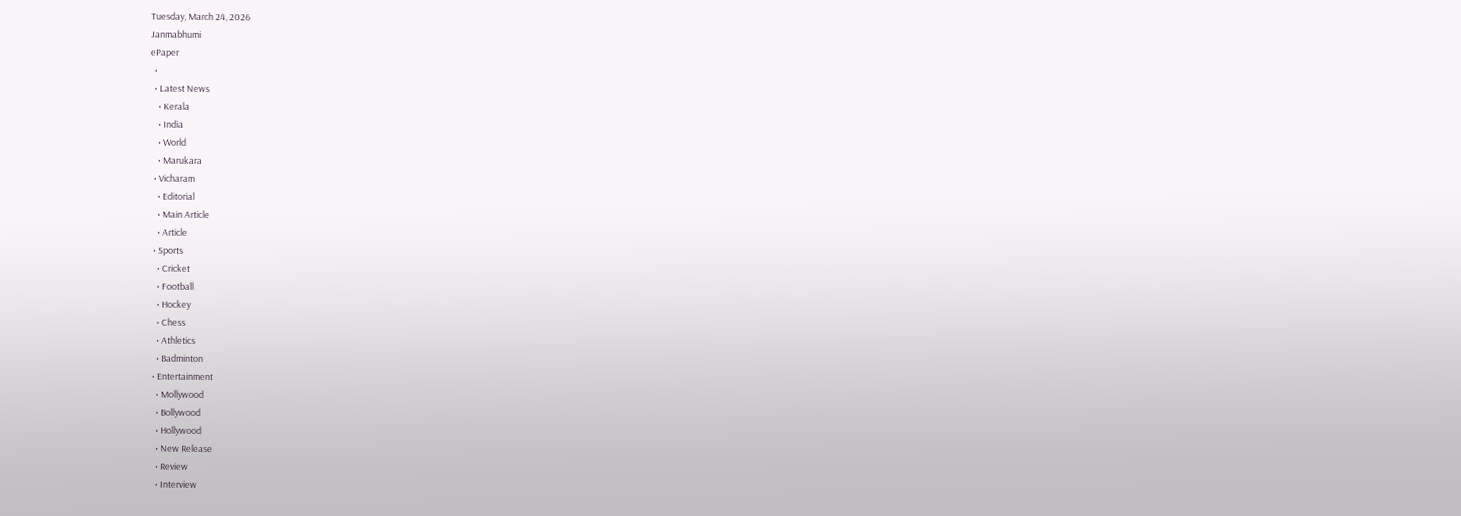Tuesday, March 24, 2026
Janmabhumi
ePaper
  •
  • Latest News
    • Kerala
    • India
    • World
    • Marukara
  • Vicharam
    • Editorial
    • Main Article
    • Article
  • Sports
    • Cricket
    • Football
    • Hockey
    • Chess
    • Athletics
    • Badminton
  • Entertainment
    • Mollywood
    • Bollywood
    • Hollywood
    • New Release
    • Review
    • Interview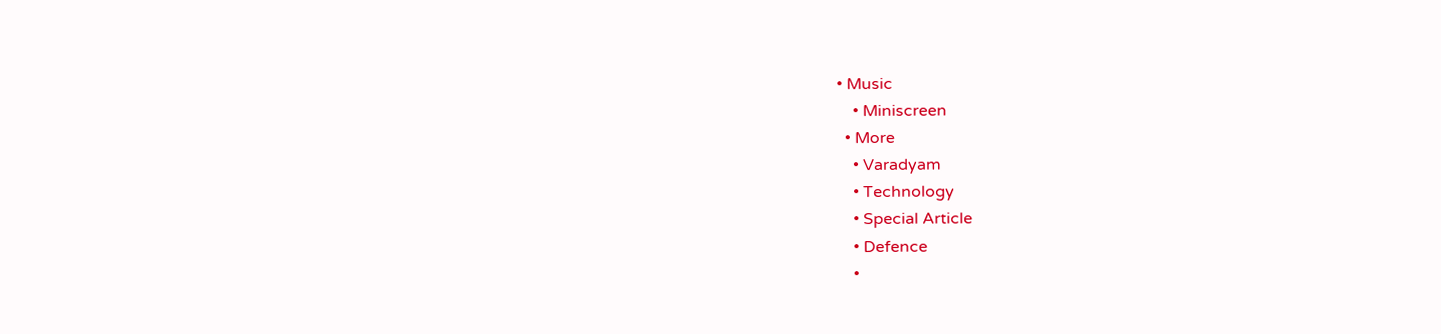• Music
    • Miniscreen
  • More
    • Varadyam
    • Technology
    • Special Article
    • Defence
    •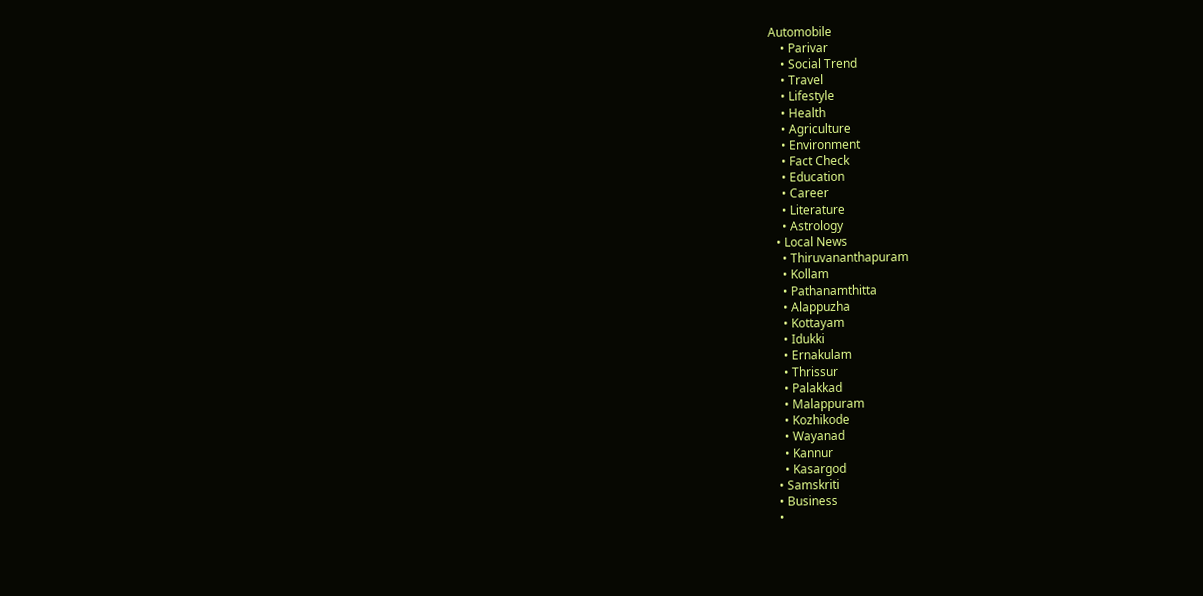Automobile
    • Parivar
    • Social Trend
    • Travel
    • Lifestyle
    • Health
    • Agriculture
    • Environment
    • Fact Check
    • Education
    • Career
    • Literature
    • Astrology
  • Local News
    • Thiruvananthapuram
    • Kollam
    • Pathanamthitta
    • Alappuzha
    • Kottayam
    • Idukki
    • Ernakulam
    • Thrissur
    • Palakkad
    • Malappuram
    • Kozhikode
    • Wayanad
    • Kannur
    • Kasargod
  • Samskriti
  • Business
  •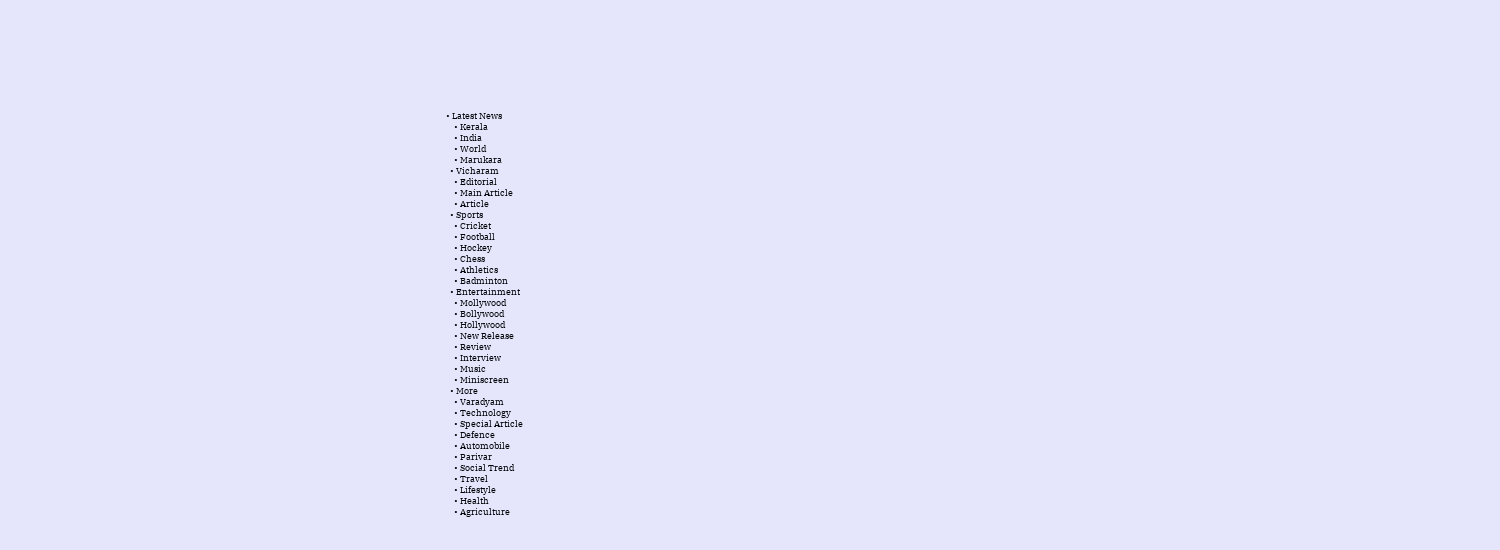• Latest News
    • Kerala
    • India
    • World
    • Marukara
  • Vicharam
    • Editorial
    • Main Article
    • Article
  • Sports
    • Cricket
    • Football
    • Hockey
    • Chess
    • Athletics
    • Badminton
  • Entertainment
    • Mollywood
    • Bollywood
    • Hollywood
    • New Release
    • Review
    • Interview
    • Music
    • Miniscreen
  • More
    • Varadyam
    • Technology
    • Special Article
    • Defence
    • Automobile
    • Parivar
    • Social Trend
    • Travel
    • Lifestyle
    • Health
    • Agriculture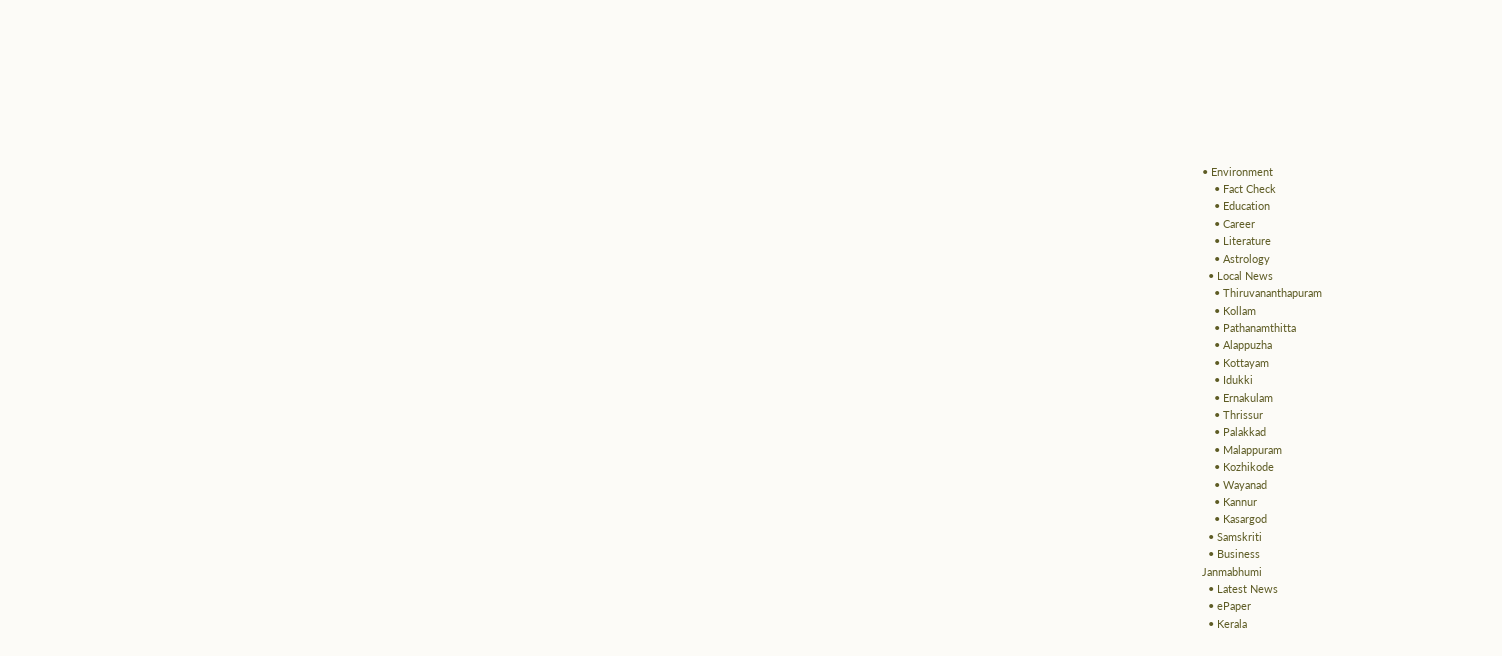• Environment
    • Fact Check
    • Education
    • Career
    • Literature
    • Astrology
  • Local News
    • Thiruvananthapuram
    • Kollam
    • Pathanamthitta
    • Alappuzha
    • Kottayam
    • Idukki
    • Ernakulam
    • Thrissur
    • Palakkad
    • Malappuram
    • Kozhikode
    • Wayanad
    • Kannur
    • Kasargod
  • Samskriti
  • Business
Janmabhumi
  • Latest News
  • ePaper
  • Kerala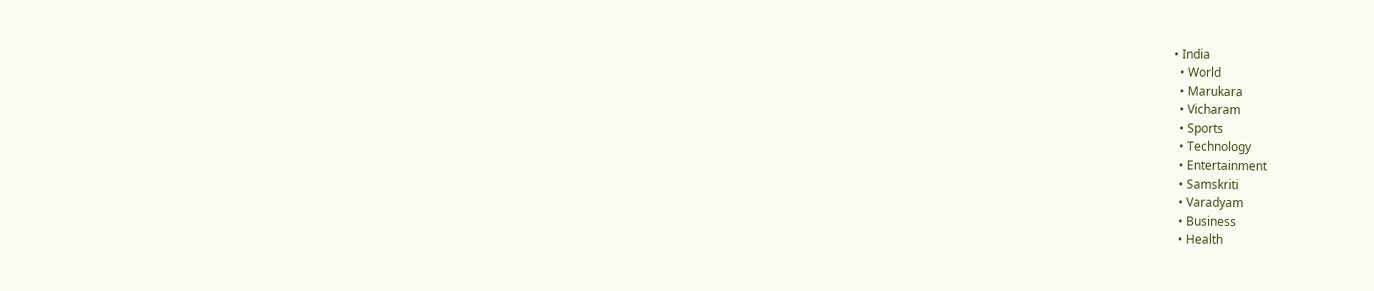• India
  • World
  • Marukara
  • Vicharam
  • Sports
  • Technology
  • Entertainment
  • Samskriti
  • Varadyam
  • Business
  • Health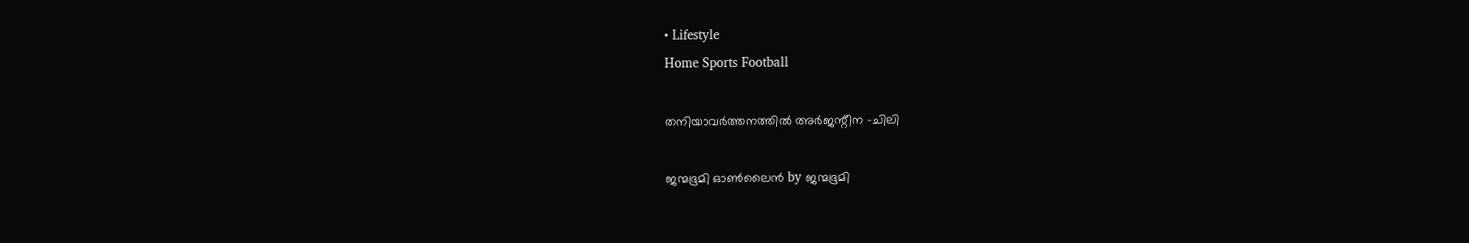• Lifestyle
Home Sports Football

തനിയാവര്‍ത്തനത്തില്‍ അര്‍ജന്റീന -ചിലി

ജന്മഭൂമി ഓണ്‍ലൈന്‍ by ജന്മഭൂമി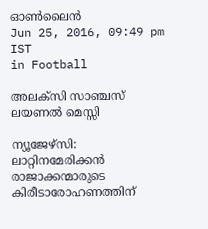ഓണ്‍ലൈന്‍
Jun 25, 2016, 09:49 pm IST
in Football

അലക്‌സി സാഞ്ചസ്                                              ലയണല്‍ മെസ്സി

ന്യൂജേഴ്‌സി: ലാറ്റിനമേരിക്കന്‍ രാജാക്കന്മാരുടെ കിരീടാരോഹണത്തിന്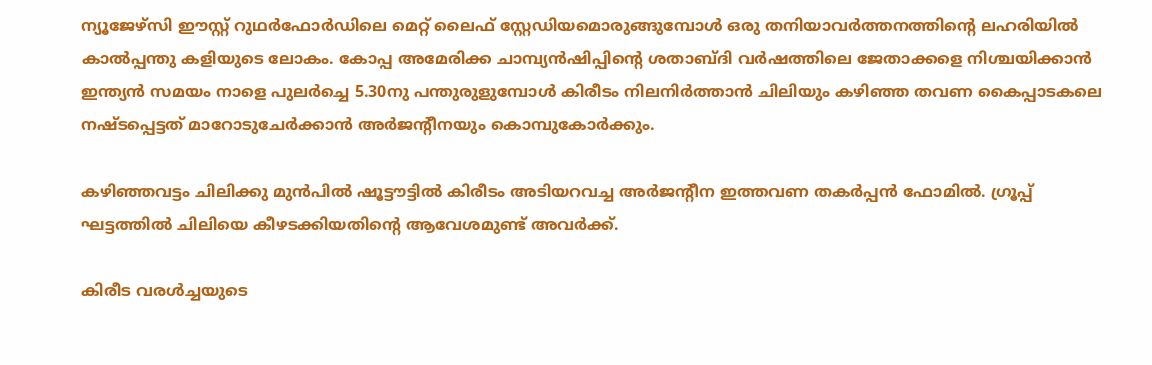ന്യൂജേഴ്‌സി ഈസ്റ്റ് റുഥര്‍ഫോര്‍ഡിലെ മെറ്റ് ലൈഫ് സ്റ്റേഡിയമൊരുങ്ങുമ്പോള്‍ ഒരു തനിയാവര്‍ത്തനത്തിന്റെ ലഹരിയില്‍ കാല്‍പ്പന്തു കളിയുടെ ലോകം. കോപ്പ അമേരിക്ക ചാമ്പ്യന്‍ഷിപ്പിന്റെ ശതാബ്ദി വര്‍ഷത്തിലെ ജേതാക്കളെ നിശ്ചയിക്കാന്‍ ഇന്ത്യന്‍ സമയം നാളെ പുലര്‍ച്ചെ 5.30നു പന്തുരുളുമ്പോള്‍ കിരീടം നിലനിര്‍ത്താന്‍ ചിലിയും കഴിഞ്ഞ തവണ കൈപ്പാടകലെ നഷ്ടപ്പെട്ടത് മാറോടുചേര്‍ക്കാന്‍ അര്‍ജന്റീനയും കൊമ്പുകോര്‍ക്കും.

കഴിഞ്ഞവട്ടം ചിലിക്കു മുന്‍പില്‍ ഷൂട്ടൗട്ടില്‍ കിരീടം അടിയറവച്ച അര്‍ജന്റീന ഇത്തവണ തകര്‍പ്പന്‍ ഫോമില്‍. ഗ്രൂപ്പ് ഘട്ടത്തില്‍ ചിലിയെ കീഴടക്കിയതിന്റെ ആവേശമുണ്ട് അവര്‍ക്ക്.

കിരീട വരള്‍ച്ചയുടെ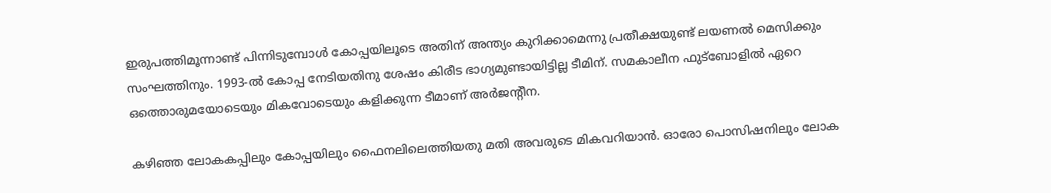ഇരുപത്തിമൂന്നാണ്ട് പിന്നിടുമ്പോള്‍ കോപ്പയിലൂടെ അതിന് അന്ത്യം കുറിക്കാമെന്നു പ്രതീക്ഷയുണ്ട് ലയണല്‍ മെസിക്കും സംഘത്തിനും. 1993-ല്‍ കോപ്പ നേടിയതിനു ശേഷം കിരീട ഭാഗ്യമുണ്ടായിട്ടില്ല ടീമിന്. സമകാലീന ഫുട്‌ബോളില്‍ ഏറെ ഒത്തൊരുമയോടെയും മികവോടെയും കളിക്കുന്ന ടീമാണ് അര്‍ജന്റീന.

കഴിഞ്ഞ ലോകകപ്പിലും കോപ്പയിലും ഫൈനലിലെത്തിയതു മതി അവരുടെ മികവറിയാന്‍. ഓരോ പൊസിഷനിലും ലോക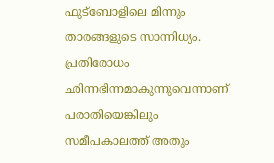ഫുട്‌ബോളിലെ മിന്നും താരങ്ങളുടെ സാന്നിധ്യം. പ്രതിരോധം ഛിന്നഭിന്നമാകുന്നുവെന്നാണ് പരാതിയെങ്കിലും സമീപകാലത്ത് അതും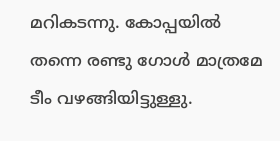മറികടന്നു. കോപ്പയില്‍ തന്നെ രണ്ടു ഗോള്‍ മാത്രമേ ടീം വഴങ്ങിയിട്ടുള്ളു.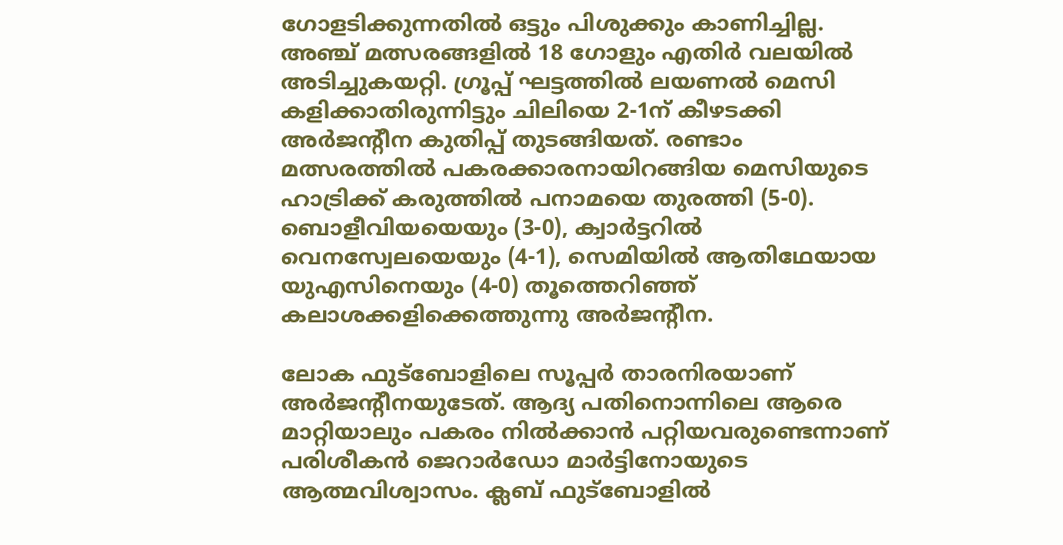ഗോളടിക്കുന്നതില്‍ ഒട്ടും പിശുക്കും കാണിച്ചില്ല. അഞ്ച് മത്സരങ്ങളില്‍ 18 ഗോളും എതിര്‍ വലയില്‍ അടിച്ചുകയറ്റി. ഗ്രൂപ്പ് ഘട്ടത്തില്‍ ലയണല്‍ മെസി കളിക്കാതിരുന്നിട്ടും ചിലിയെ 2-1ന് കീഴടക്കി അര്‍ജന്റീന കുതിപ്പ് തുടങ്ങിയത്. രണ്ടാം മത്സരത്തില്‍ പകരക്കാരനായിറങ്ങിയ മെസിയുടെ ഹാട്രിക്ക് കരുത്തില്‍ പനാമയെ തുരത്തി (5-0). ബൊളീവിയയെയും (3-0), ക്വാര്‍ട്ടറില്‍ വെനസ്വേലയെയും (4-1), സെമിയില്‍ ആതിഥേയായ യുഎസിനെയും (4-0) തൂത്തെറിഞ്ഞ് കലാശക്കളിക്കെത്തുന്നു അര്‍ജന്റീന.

ലോക ഫുട്‌ബോളിലെ സൂപ്പര്‍ താരനിരയാണ് അര്‍ജന്റീനയുടേത്. ആദ്യ പതിനൊന്നിലെ ആരെ മാറ്റിയാലും പകരം നില്‍ക്കാന്‍ പറ്റിയവരുണ്ടെന്നാണ് പരിശീകന്‍ ജെറാര്‍ഡോ മാര്‍ട്ടിനോയുടെ ആത്മവിശ്വാസം. ക്ലബ് ഫുട്‌ബോളില്‍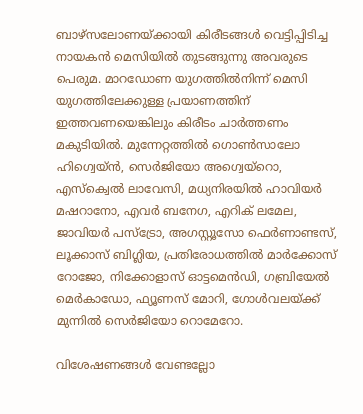ബാഴ്‌സലോണയ്‌ക്കായി കിരീടങ്ങള്‍ വെട്ടിപ്പിടിച്ച നായകന്‍ മെസിയില്‍ തുടങ്ങുന്നു അവരുടെ പെരുമ. മാറഡോണ യുഗത്തില്‍നിന്ന് മെസി യുഗത്തിലേക്കുള്ള പ്രയാണത്തിന് ഇത്തവണയെങ്കിലും കിരീടം ചാര്‍ത്തണം മകുടിയില്‍. മുന്നേറ്റത്തില്‍ ഗൊണ്‍സാലോ ഹിഗ്വെയ്ന്‍, സെര്‍ജിയോ അഗ്വെയ്‌റൊ, എസ്‌ക്വെല്‍ ലാവേസി, മധ്യനിരയില്‍ ഹാവിയര്‍ മഷറാനോ, എവര്‍ ബനേഗ, എറിക് ലമേല, ജാവിയര്‍ പസ്‌ട്രോ, അഗസ്റ്റൂസോ ഫെര്‍ണാണ്ടസ്, ലൂക്കാസ് ബിഗ്ലിയ, പ്രതിരോധത്തില്‍ മാര്‍ക്കോസ് റോജോ, നിക്കോളാസ് ഓട്ടമെന്‍ഡി, ഗബ്രിയേല്‍ മെര്‍കാഡോ, ഫ്യൂണസ് മോറി, ഗോള്‍വലയ്‌ക്ക് മുന്നില്‍ സെര്‍ജിയോ റൊമേറോ.

വിശേഷണങ്ങള്‍ വേണ്ടല്ലോ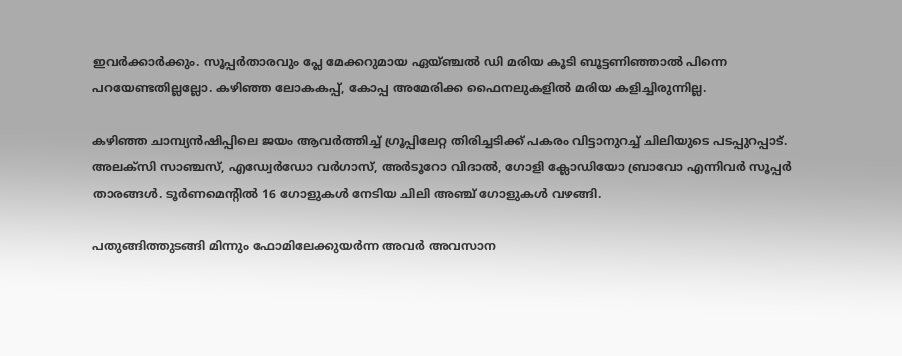ഇവര്‍ക്കാര്‍ക്കും. സൂപ്പര്‍താരവും പ്ലേ മേക്കറുമായ ഏയ്ഞ്ചല്‍ ഡി മരിയ കൂടി ബൂട്ടണിഞ്ഞാല്‍ പിന്നെ പറയേണ്ടതില്ലല്ലോ. കഴിഞ്ഞ ലോകകപ്പ്, കോപ്പ അമേരിക്ക ഫൈനലുകളില്‍ മരിയ കളിച്ചിരുന്നില്ല.

കഴിഞ്ഞ ചാമ്പ്യന്‍ഷിപ്പിലെ ജയം ആവര്‍ത്തിച്ച് ഗ്രൂപ്പിലേറ്റ തിരിച്ചടിക്ക് പകരം വിട്ടാനുറച്ച് ചിലിയുടെ പടപ്പുറപ്പാട്. അലക്‌സി സാഞ്ചസ്, എഡ്വേര്‍ഡോ വര്‍ഗാസ്, അര്‍ടൂറോ വിദാല്‍, ഗോളി ക്ലോഡിയോ ബ്രാവോ എന്നിവര്‍ സൂപ്പര്‍ താരങ്ങള്‍. ടൂര്‍ണമെന്റില്‍ 16 ഗോളുകള്‍ നേടിയ ചിലി അഞ്ച് ഗോളുകള്‍ വഴങ്ങി.

പതുങ്ങിത്തുടങ്ങി മിന്നും ഫോമിലേക്കുയര്‍ന്ന അവര്‍ അവസാന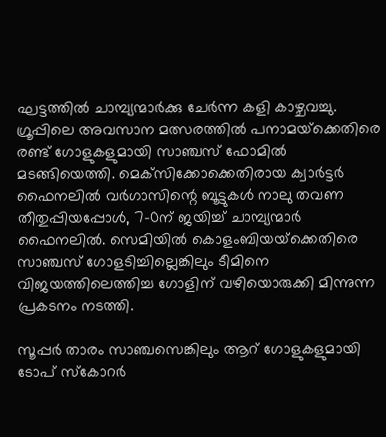ഘട്ടത്തില്‍ ചാമ്പ്യന്മാര്‍ക്കു ചേര്‍ന്ന കളി കാഴ്ചവച്ചു. ഗ്രൂപ്പിലെ അവസാന മത്സരത്തില്‍ പനാമയ്‌ക്കെതിരെ രണ്ട് ഗോളുകളുമായി സാഞ്ചസ് ഫോമില്‍ മടങ്ങിയെത്തി. മെക്‌സിക്കോക്കെതിരായ ക്വാര്‍ട്ടര്‍ ഫൈനലില്‍ വര്‍ഗാസിന്റെ ബൂട്ടുകള്‍ നാലു തവണ തീതുപ്പിയപ്പോള്‍, 7-0ന് ജയിച്ച് ചാമ്പ്യന്മാര്‍ ഫൈനലില്‍. സെമിയില്‍ കൊളംബിയയ്‌ക്കെതിരെ സാഞ്ചസ് ഗോളടിച്ചില്ലെങ്കിലും ടീമിനെ വിജയത്തിലെത്തിച്ച ഗോളിന് വഴിയൊരുക്കി മിന്നുന്ന പ്രകടനം നടത്തി.

സൂപ്പര്‍ താരം സാഞ്ചസെങ്കിലും ആറ് ഗോളുകളുമായി ടോപ് സ്‌കോറര്‍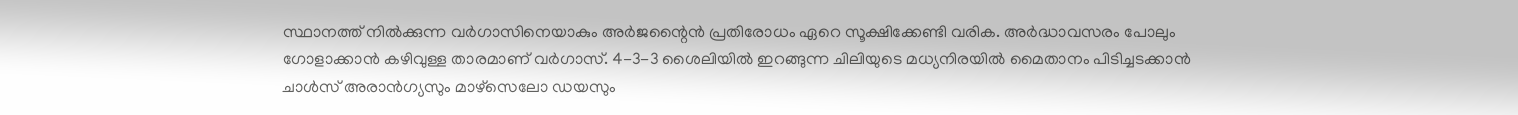സ്ഥാനത്ത് നില്‍ക്കുന്ന വര്‍ഗാസിനെയാകും അര്‍ജന്റൈന്‍ പ്രതിരോധം ഏറെ സൂക്ഷിക്കേണ്ടി വരിക. അര്‍ദ്ധാവസരം പോലും ഗോളാക്കാന്‍ കഴിവുള്ള താരമാണ് വര്‍ഗാസ്. 4-3-3 ശൈലിയില്‍ ഇറങ്ങുന്ന ചിലിയുടെ മധ്യനിരയില്‍ മൈതാനം പിടിച്ചടക്കാന്‍ ചാള്‍സ് അരാന്‍ഗ്യസും മാഴ്‌സെലോ ഡയസും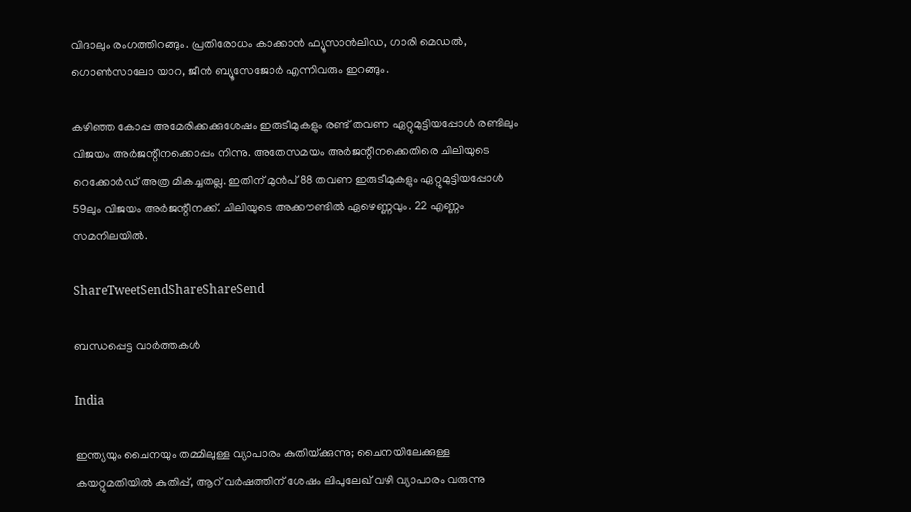വിദാലും രംഗത്തിറങ്ങും. പ്രതിരോധം കാക്കാന്‍ ഫ്യൂസാന്‍ലിഡ, ഗാരി മെഡല്‍, ഗൊണ്‍സാലോ യാറ, ജീന്‍ ബ്യൂസേജോര്‍ എന്നിവരും ഇറങ്ങും.

കഴിഞ്ഞ കോപ്പ അമേരിക്കക്കുശേഷം ഇരുടീമുകളും രണ്ട് തവണ ഏറ്റുമുട്ടിയപ്പോള്‍ രണ്ടിലും വിജയം അര്‍ജന്റീനക്കൊപ്പം നിന്നു. അതേസമയം അര്‍ജന്റീനക്കെതിരെ ചിലിയുടെ റെക്കോര്‍ഡ് അത്ര മികച്ചതല്ല. ഇതിന് മുന്‍പ് 88 തവണ ഇരുടീമുകളും ഏറ്റുമുട്ടിയപ്പോള്‍ 59ലും വിജയം അര്‍ജന്റീനക്ക്. ചിലിയുടെ അക്കൗണ്ടില്‍ ഏഴെണ്ണവും. 22 എണ്ണം സമനിലയില്‍.

ShareTweetSendShareShareSend

ബന്ധപ്പെട്ട വാര്‍ത്തകള്‍

India

ഇന്ത്യയും ചൈനയും തമ്മിലുള്ള വ്യാപാരം കുതിയ്‌ക്കുന്നു; ചൈനയിലേക്കുള്ള കയറ്റുമതിയില്‍ കുതിപ്പ്, ആറ് വര്‍ഷത്തിന് ശേഷം ലിപുലേഖ് വഴി വ്യാപാരം വരുന്നു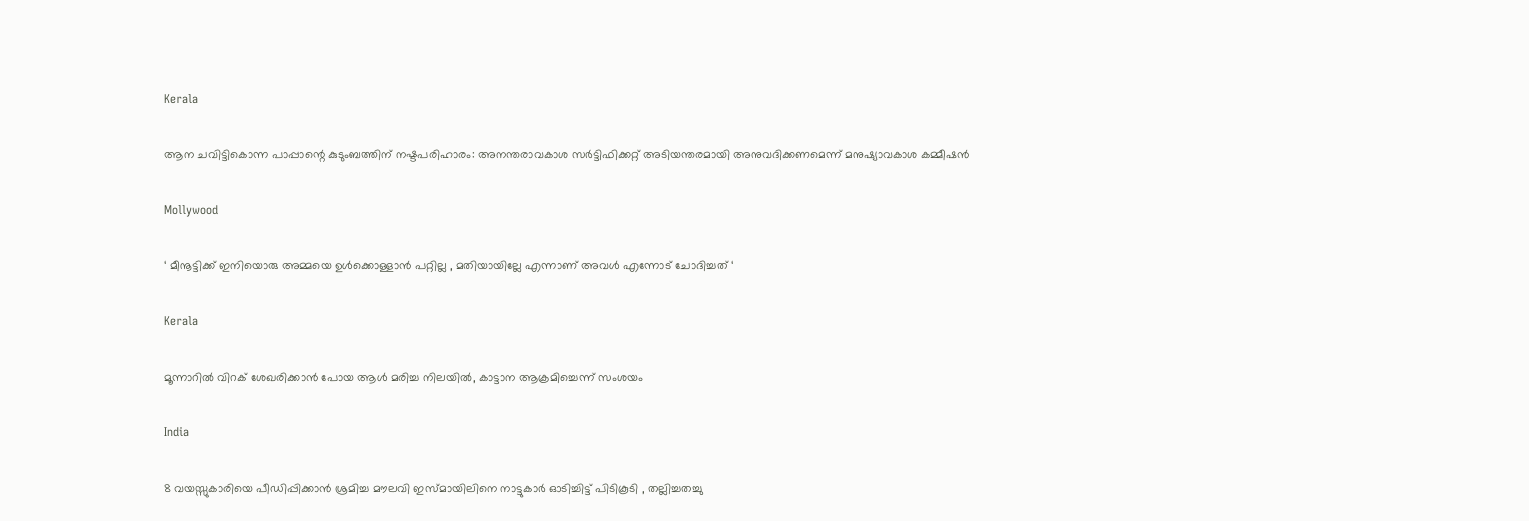Kerala

ആന ചവിട്ടികൊന്ന പാപ്പാന്റെ കുടുംബത്തിന് നഷ്ടപരിഹാരം: അനന്തരാവകാശ സര്‍ട്ടിഫിക്കറ്റ് അടിയന്തരമായി അനുവദിക്കണമെന്ന് മനുഷ്യാവകാശ കമ്മീഷന്‍

Mollywood

‘ മീനൂട്ടിക്ക് ഇനിയൊരു അമ്മയെ ഉൾക്കൊള്ളാൻ പറ്റില്ല , മതിയായില്ലേ എന്നാണ് അവൾ എന്നോട് ചോദിച്ചത് ‘

Kerala

മൂന്നാറില്‍ വിറക് ശേഖരിക്കാന്‍ പോയ ആള്‍ മരിച്ച നിലയില്‍, കാട്ടാന ആക്രമിച്ചെന്ന് സംശയം

India

8 വയസ്സുകാരിയെ പീഡിപ്പിക്കാൻ ശ്രമിച്ച മൗലവി ഇസ്മായിലിനെ നാട്ടുകാർ ഓടിച്ചിട്ട് പിടികൂടി , തല്ലിച്ചതച്ചു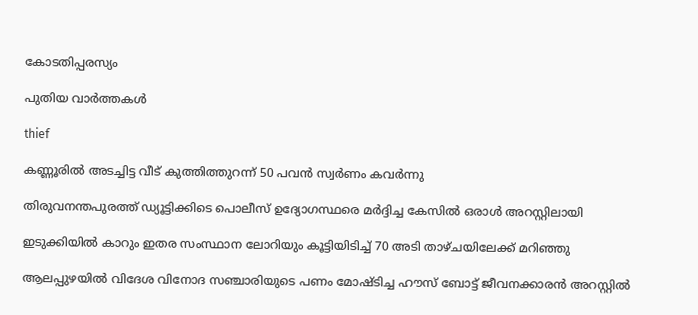കോടതിപ്പരസ്യം

പുതിയ വാര്‍ത്തകള്‍

thief

കണ്ണൂരില്‍ അടച്ചിട്ട വീട് കുത്തിത്തുറന്ന് 50 പവന്‍ സ്വര്‍ണം കവര്‍ന്നു

തിരുവനന്തപുരത്ത് ഡ്യൂട്ടിക്കിടെ പൊലീസ് ഉദ്യോഗസ്ഥരെ മര്‍ദ്ദിച്ച കേസില്‍ ഒരാള്‍ അറസ്റ്റിലായി

ഇടുക്കിയില്‍ കാറും ഇതര സംസ്ഥാന ലോറിയും കൂട്ടിയിടിച്ച് 70 അടി താഴ്ചയിലേക്ക് മറിഞ്ഞു

ആലപ്പുഴയില്‍ വിദേശ വിനോദ സഞ്ചാരിയുടെ പണം മോഷ്ടിച്ച ഹൗസ് ബോട്ട് ജീവനക്കാരന്‍ അറസ്റ്റില്‍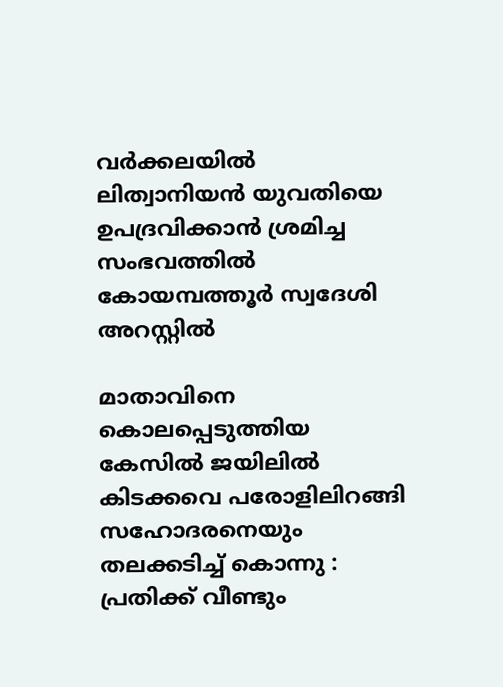വർക്കലയിൽ ലിത്വാനിയൻ യുവതിയെ ഉപദ്രവിക്കാൻ ശ്രമിച്ച സംഭവത്തിൽ കോയമ്പത്തൂർ സ്വദേശി അറസ്റ്റിൽ

മാതാവിനെ കൊലപ്പെടുത്തിയ കേസില്‍ ജയിലിൽ കിടക്കവെ പരോളിലിറങ്ങി സഹോദരനെയും തലക്കടിച്ച് കൊന്നു :  പ്രതിക്ക് വീണ്ടും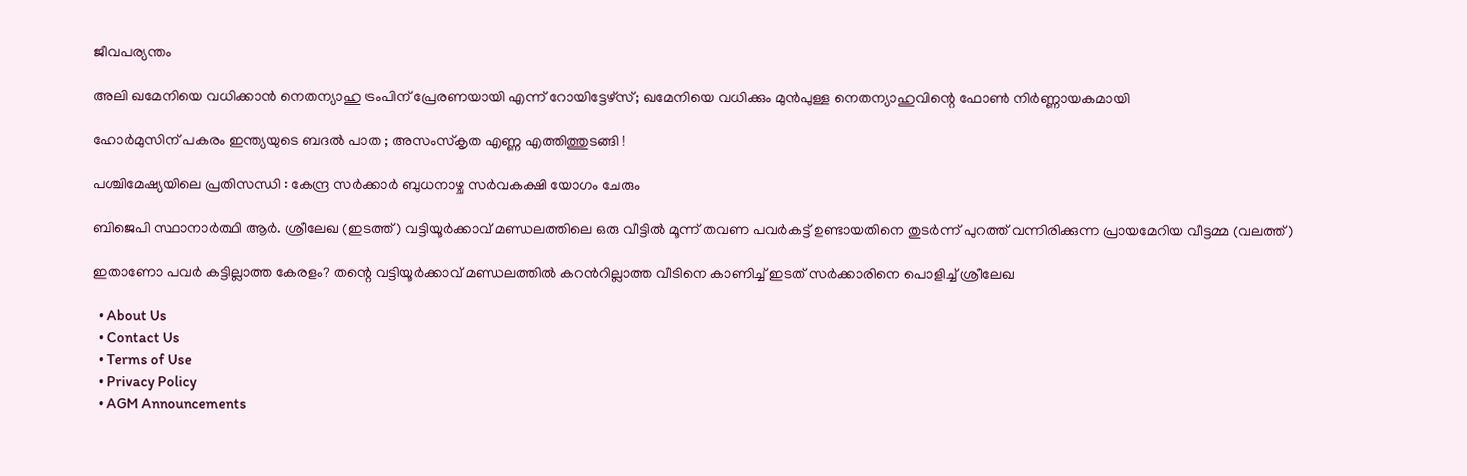ജീവപര്യന്തം

അലി ഖമേനിയെ വധിക്കാന്‍ നെതന്യാഹു ട്രംപിന് പ്രേരണയായി എന്ന് റോയിട്ടേഴ്സ്; ഖമേനിയെ വധിക്കും മുന്‍പുള്ള നെതന്യാഹുവിന്റെ ഫോണ്‍ നിര്‍ണ്ണായകമായി

ഹോർമുസിന് പകരം ഇന്ത്യയുടെ ബദൽ പാത ; അസംസ്കൃത എണ്ണ എത്തിത്തുടങ്ങി !

പശ്ചിമേഷ്യയിലെ പ്രതിസന്ധി : കേന്ദ്ര സർക്കാർ ബുധനാഴ്ച സർവകക്ഷി യോഗം ചേരും

ബിജെപി സ്ഥാനാര്‍ത്ഥി ആര്‍. ശ്രീലേഖ (ഇടത്ത്) വട്ടിയൂര്‍ക്കാവ് മണ്ഡലത്തിലെ ഒരു വീട്ടില്‍ മൂന്ന് തവണ പവര്‍കട്ട് ഉണ്ടായതിനെ തുടര്‍ന്ന് പുറത്ത് വന്നിരിക്കുന്ന പ്രായമേറിയ വീട്ടമ്മ (വലത്ത്)

ഇതാണോ പവര്‍ കട്ടില്ലാത്ത കേരളം? തന്റെ വട്ടിയൂര്‍ക്കാവ് മണ്ഡലത്തില്‍ കറന്‍റില്ലാത്ത വീടിനെ കാണിച്ച് ഇടത് സര്‍ക്കാരിനെ പൊളിച്ച് ശ്രീലേഖ

  • About Us
  • Contact Us
  • Terms of Use
  • Privacy Policy
  • AGM Announcements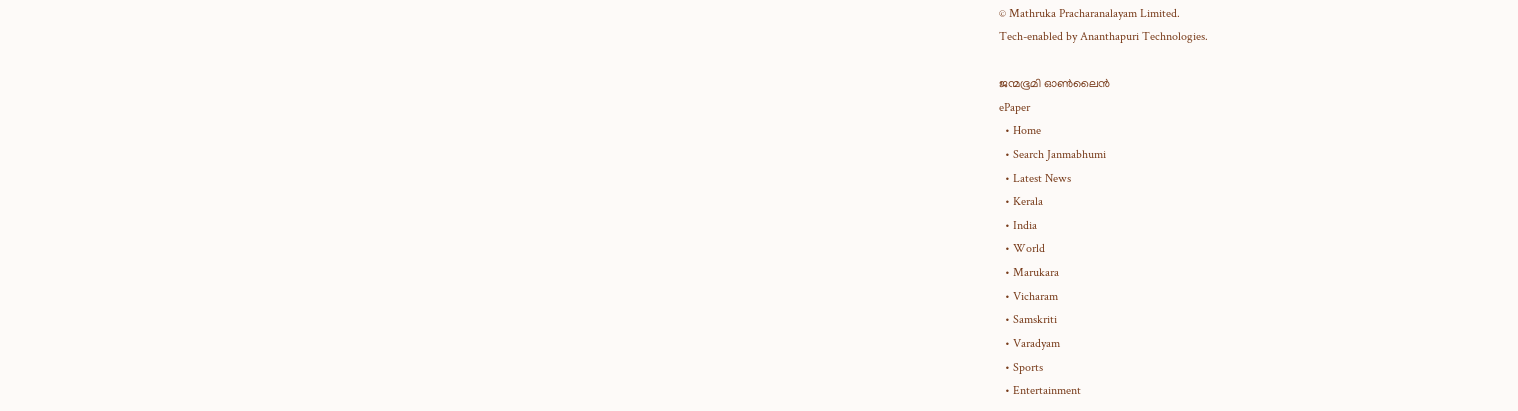© Mathruka Pracharanalayam Limited.
Tech-enabled by Ananthapuri Technologies.

ജന്മഭൂമി ഓണ്‍ലൈന്‍
ePaper
  • Home
  • Search Janmabhumi
  • Latest News
  • Kerala
  • India
  • World
  • Marukara
  • Vicharam
  • Samskriti
  • Varadyam
  • Sports
  • Entertainment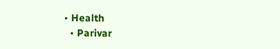• Health
  • Parivar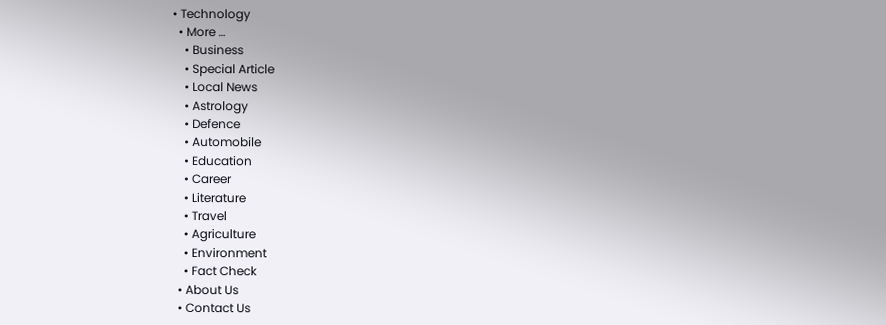• Technology
  • More …
    • Business
    • Special Article
    • Local News
    • Astrology
    • Defence
    • Automobile
    • Education
    • Career
    • Literature
    • Travel
    • Agriculture
    • Environment
    • Fact Check
  • About Us
  • Contact Us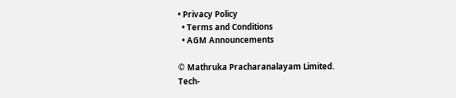• Privacy Policy
  • Terms and Conditions
  • AGM Announcements

© Mathruka Pracharanalayam Limited.
Tech-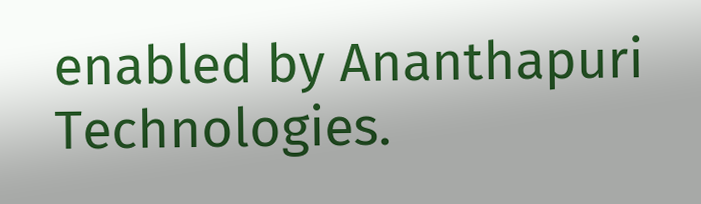enabled by Ananthapuri Technologies.